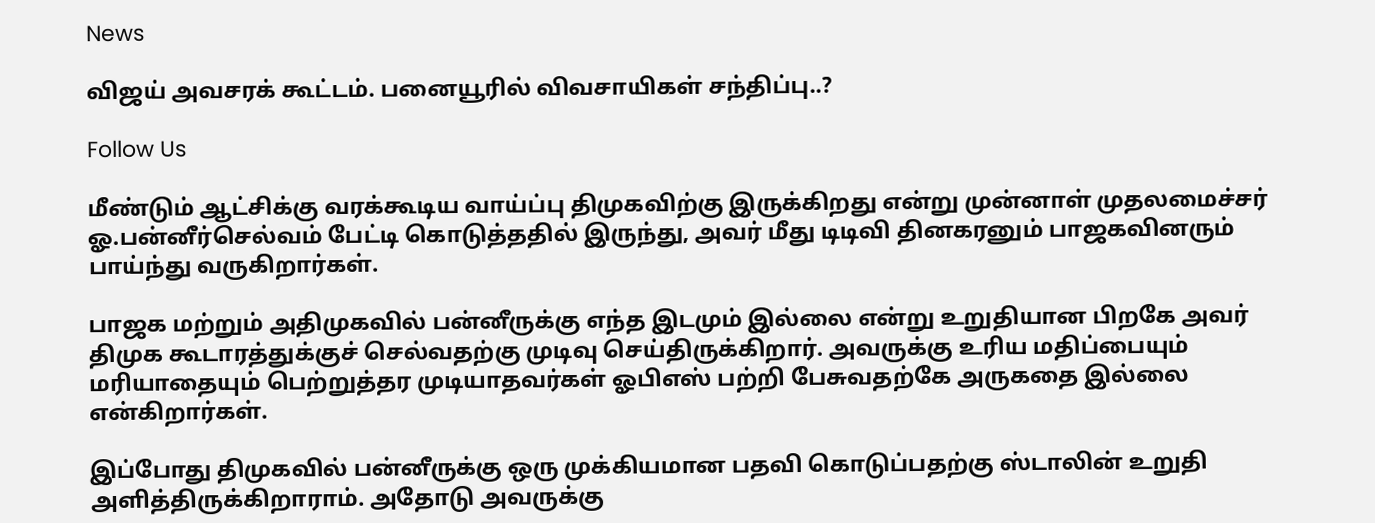News

விஜய் அவசரக் கூட்டம். பனையூரில் விவசாயிகள் சந்திப்பு..?

Follow Us

மீண்டும் ஆட்சிக்கு வரக்கூடிய வாய்ப்பு திமுகவிற்கு இருக்கிறது என்று முன்னாள் முதலமைச்சர் ஓ.பன்னீர்செல்வம் பேட்டி கொடுத்ததில் இருந்து, அவர் மீது டிடிவி தினகரனும் பாஜகவினரும் பாய்ந்து வருகிறார்கள்.

பாஜக மற்றும் அதிமுகவில் பன்னீருக்கு எந்த இடமும் இல்லை என்று உறுதியான பிறகே அவர் திமுக கூடாரத்துக்குச் செல்வதற்கு முடிவு செய்திருக்கிறார். அவருக்கு உரிய மதிப்பையும் மரியாதையும் பெற்றுத்தர முடியாதவர்கள் ஓபிஎஸ் பற்றி பேசுவதற்கே அருகதை இல்லை என்கிறார்கள்.

இப்போது திமுகவில் பன்னீருக்கு ஒரு முக்கியமான பதவி கொடுப்பதற்கு ஸ்டாலின் உறுதி அளித்திருக்கிறாராம். அதோடு அவருக்கு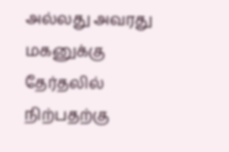அல்லது அவரது மகனுக்கு தேர்தலில் நிற்பதற்கு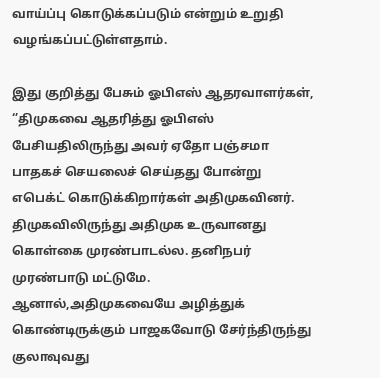வாய்ப்பு கொடுக்கப்படும் என்றும் உறுதி வழங்கப்பட்டுள்ளதாம்.

இது குறித்து பேசும் ஓபிஎஸ் ஆதரவாளர்கள், ‘’திமுகவை ஆதரித்து ஓபிஎஸ் பேசியதிலிருந்து அவர் ஏதோ பஞ்சமா பாதகச் செயலைச் செய்தது போன்று எபெக்ட் கொடுக்கிறார்கள் அதிமுகவினர். திமுகவிலிருந்து அதிமுக உருவானது கொள்கை முரண்பாடல்ல. தனிநபர் முரண்பாடு மட்டுமே. ஆனால்,அதிமுகவையே அழித்துக் கொண்டிருக்கும் பாஜகவோடு சேர்ந்திருந்து குலாவுவது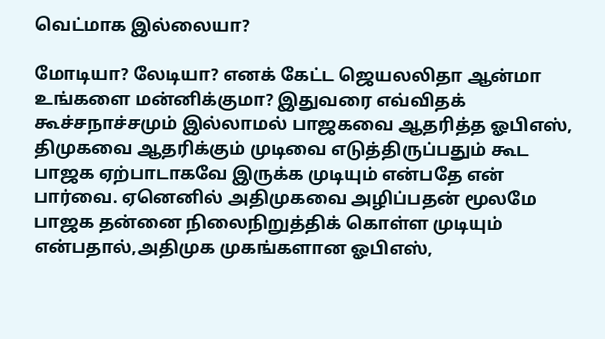வெட்மாக இல்லையா?

மோடியா? லேடியா? எனக் கேட்ட ஜெயலலிதா ஆன்மா உங்களை மன்னிக்குமா? இதுவரை எவ்விதக் கூச்சநாச்சமும் இல்லாமல் பாஜகவை ஆதரித்த ஓபிஎஸ், திமுகவை ஆதரிக்கும் முடிவை எடுத்திருப்பதும் கூட பாஜக ஏற்பாடாகவே இருக்க முடியும் என்பதே என் பார்வை. ஏனெனில் அதிமுகவை அழிப்பதன் மூலமே பாஜக தன்னை நிலைநிறுத்திக் கொள்ள முடியும் என்பதால்,அதிமுக முகங்களான ஓபிஎஸ்,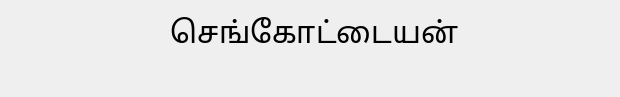செங்கோட்டையன்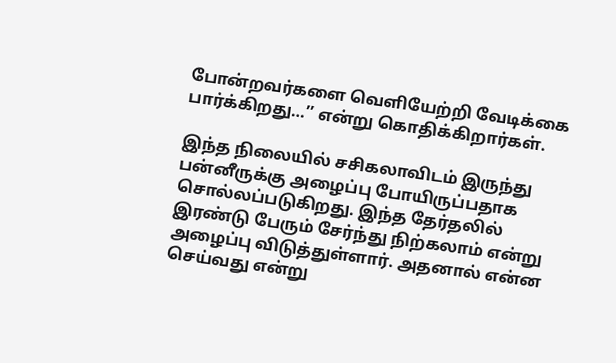போன்றவர்களை வெளியேற்றி வேடிக்கை பார்க்கிறது…’’ என்று கொதிக்கிறார்கள்.

இந்த நிலையில் சசிகலாவிடம் இருந்து பன்னீருக்கு அழைப்பு போயிருப்பதாக சொல்லப்படுகிறது. இந்த தேர்தலில் இரண்டு பேரும் சேர்ந்து நிற்கலாம் என்று அழைப்பு விடுத்துள்ளார். அதனால் என்ன செய்வது என்று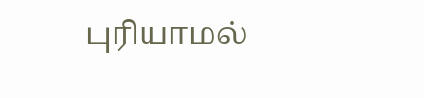புரியாமல்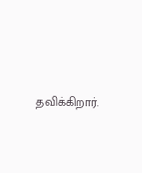தவிக்கிறார்.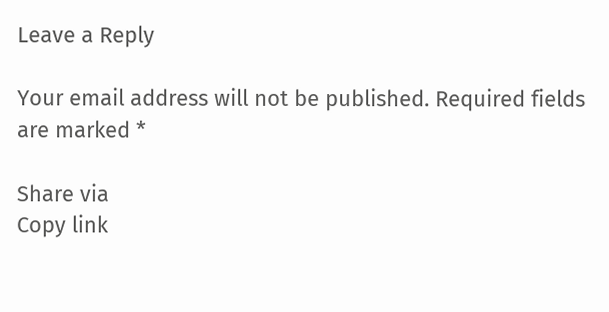Leave a Reply

Your email address will not be published. Required fields are marked *

Share via
Copy link